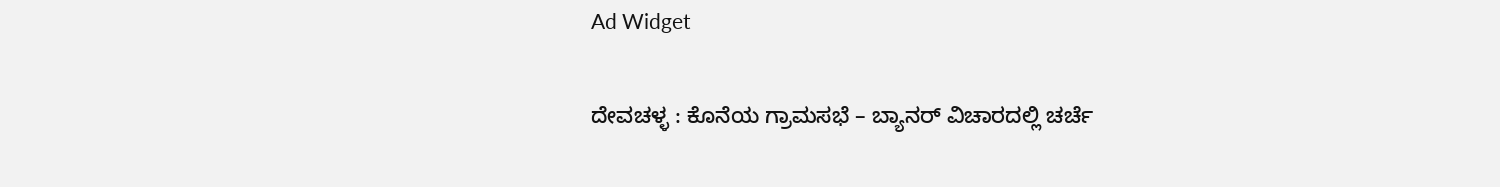Ad Widget

ದೇವಚಳ್ಳ : ಕೊನೆಯ ಗ್ರಾಮಸಭೆ – ಬ್ಯಾನರ್ ವಿಚಾರದಲ್ಲಿ ಚರ್ಚೆ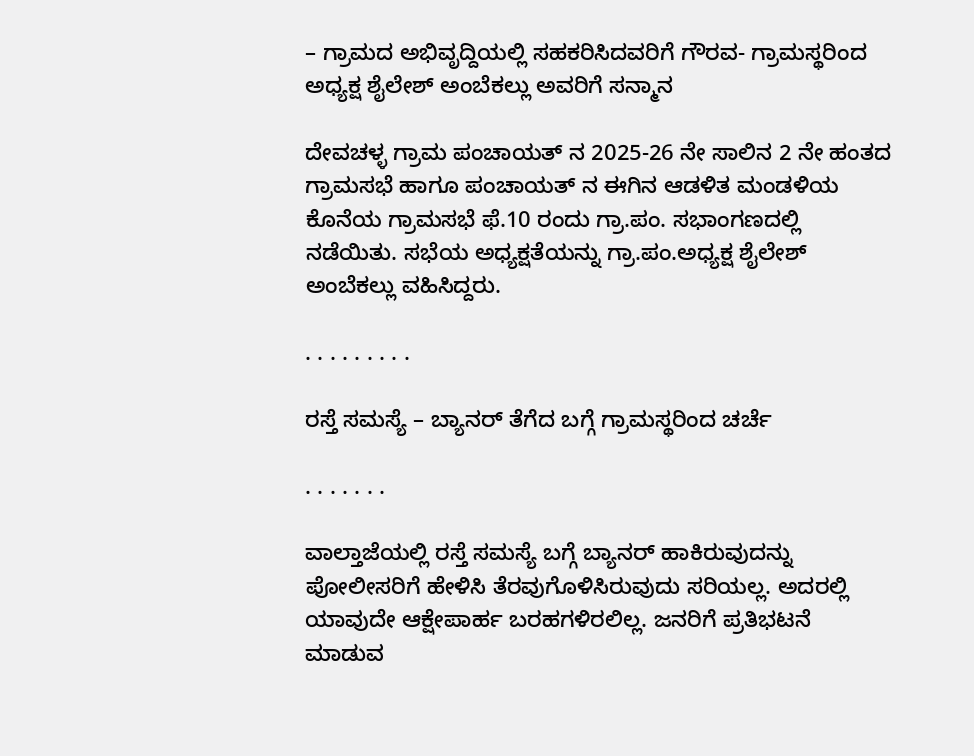– ಗ್ರಾಮದ ಅಭಿವೃದ್ದಿಯಲ್ಲಿ ಸಹಕರಿಸಿದವರಿಗೆ ಗೌರವ- ಗ್ರಾಮಸ್ಥರಿಂದ ಅಧ್ಯಕ್ಷ ಶೈಲೇಶ್ ಅಂಬೆಕಲ್ಲು ಅವರಿಗೆ ಸನ್ಮಾನ

ದೇವಚಳ್ಳ ಗ್ರಾಮ ಪಂಚಾಯತ್ ನ 2025-26 ನೇ ಸಾಲಿನ 2 ನೇ ಹಂತದ ಗ್ರಾಮಸಭೆ ಹಾಗೂ ಪಂಚಾಯತ್ ನ ಈಗಿನ ಆಡಳಿತ ಮಂಡಳಿಯ ಕೊನೆಯ ಗ್ರಾಮಸಭೆ ಫೆ.10 ರಂದು ಗ್ರಾ.ಪಂ. ಸಭಾಂಗಣದಲ್ಲಿ ನಡೆಯಿತು. ಸಭೆಯ ಅಧ್ಯಕ್ಷತೆಯನ್ನು ಗ್ರಾ.ಪಂ.ಅಧ್ಯಕ್ಷ ಶೈಲೇಶ್ ಅಂಬೆಕಲ್ಲು ವಹಿಸಿದ್ದರು.

. . . . . . . . .

ರಸ್ತೆ ಸಮಸ್ಯೆ – ಬ್ಯಾನರ್ ತೆಗೆದ ಬಗ್ಗೆ ಗ್ರಾಮಸ್ಥರಿಂದ ಚರ್ಚೆ

. . . . . . .

ವಾಲ್ತಾಜೆಯಲ್ಲಿ ರಸ್ತೆ ಸಮಸ್ಯೆ ಬಗ್ಗೆ ಬ್ಯಾನರ್ ಹಾಕಿರುವುದನ್ನು ಪೋಲೀಸರಿಗೆ ಹೇಳಿಸಿ ತೆರವುಗೊಳಿಸಿರುವುದು ಸರಿಯಲ್ಲ. ಅದರಲ್ಲಿ ಯಾವುದೇ ಆಕ್ಷೇಪಾರ್ಹ ಬರಹಗಳಿರಲಿಲ್ಲ. ಜನರಿಗೆ ಪ್ರತಿಭಟನೆ ಮಾಡುವ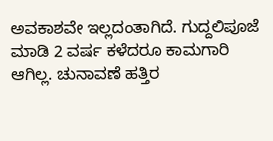ಅವಕಾಶವೇ ಇಲ್ಲದಂತಾಗಿದೆ. ಗುದ್ದಲಿಪೂಜೆ ಮಾಡಿ 2 ವರ್ಷ ಕಳೆದರೂ ಕಾಮಗಾರಿ ಆಗಿಲ್ಲ. ಚುನಾವಣೆ ಹತ್ತಿರ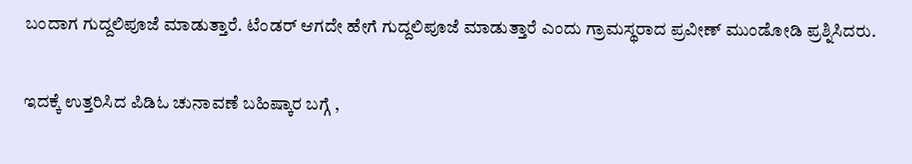ಬಂದಾಗ ಗುದ್ದಲಿಪೂಜೆ ಮಾಡುತ್ತಾರೆ. ಟೆಂಡರ್ ಆಗದೇ ಹೇಗೆ ಗುದ್ದಲಿಪೂಜೆ ಮಾಡುತ್ತಾರೆ ಎಂದು ಗ್ರಾಮಸ್ಥರಾದ ಪ್ರವೀಣ್ ಮುಂಡೋಡಿ ಪ್ರಶ್ನಿಸಿದರು.

ಇದಕ್ಕೆ ಉತ್ತರಿಸಿದ ಪಿಡಿಓ ಚುನಾವಣೆ ಬಹಿಷ್ಕಾರ ಬಗ್ಗೆ ,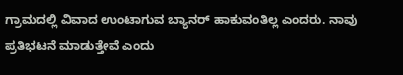ಗ್ರಾಮದಲ್ಲಿ ವಿವಾದ ಉಂಟಾಗುವ ಬ್ಯಾನರ್ ಹಾಕುವಂತಿಲ್ಲ ಎಂದರು. ನಾವು ಪ್ರತಿಭಟನೆ ಮಾಡುತ್ತೇವೆ ಎಂದು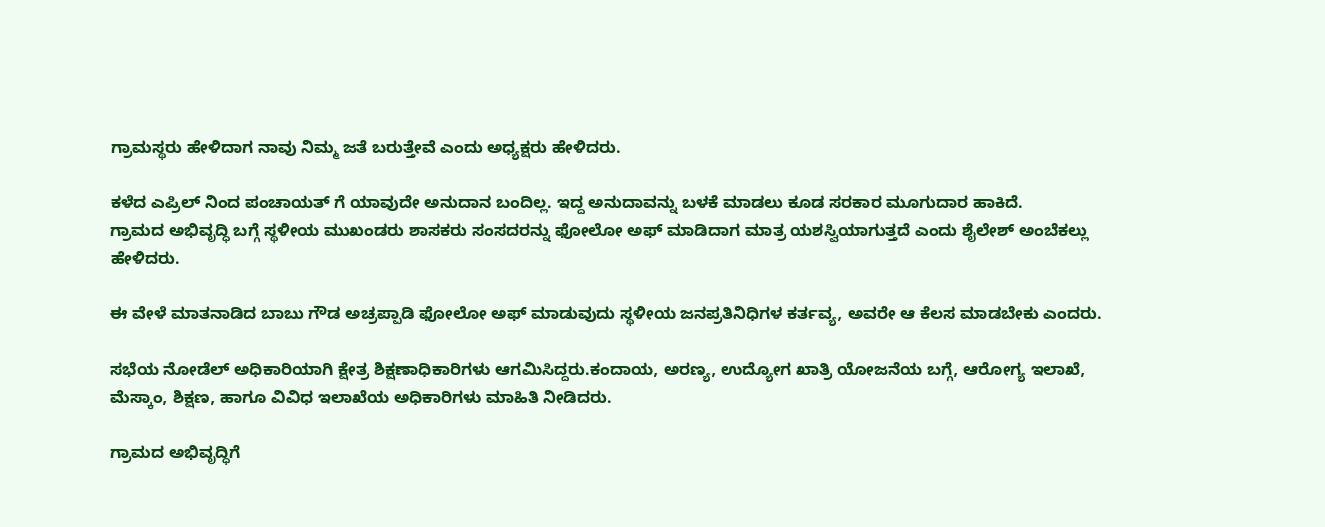ಗ್ರಾಮಸ್ಥರು ಹೇಳಿದಾಗ ನಾವು ನಿಮ್ಮ ಜತೆ ಬರುತ್ತೇವೆ ಎಂದು ಅಧ್ಯಕ್ಷರು ಹೇಳಿದರು.

ಕಳೆದ ಎಪ್ರಿಲ್ ನಿಂದ ಪಂಚಾಯತ್ ಗೆ ಯಾವುದೇ ಅನುದಾನ ಬಂದಿಲ್ಲ. ಇದ್ದ ಅನುದಾವನ್ನು ಬಳಕೆ ಮಾಡಲು ಕೂಡ ಸರಕಾರ ಮೂಗುದಾರ ಹಾಕಿದೆ.
ಗ್ರಾಮದ ಅಭಿವೃದ್ಧಿ ಬಗ್ಗೆ ಸ್ಥಳೀಯ ಮುಖಂಡರು ಶಾಸಕರು ಸಂಸದರನ್ನು ಫೋಲೋ ಅಫ್ ಮಾಡಿದಾಗ ಮಾತ್ರ ಯಶಸ್ವಿಯಾಗುತ್ತದೆ ಎಂದು ಶೈಲೇಶ್ ಅಂಬೆಕಲ್ಲು ಹೇಳಿದರು.

ಈ ವೇಳೆ ಮಾತನಾಡಿದ ಬಾಬು ಗೌಡ ಅಚ್ರಪ್ಪಾಡಿ ಫೋಲೋ ಅಫ್ ಮಾಡುವುದು ಸ್ಥಳೀಯ ಜನಪ್ರತಿನಿಧಿಗಳ ಕರ್ತವ್ಯ, ಅವರೇ ಆ ಕೆಲಸ ಮಾಡಬೇಕು ಎಂದರು.

ಸಭೆಯ ನೋಡೆಲ್ ಅಧಿಕಾರಿಯಾಗಿ ಕ್ಷೇತ್ರ ಶಿಕ್ಷಣಾಧಿಕಾರಿಗಳು ಆಗಮಿಸಿದ್ದರು.ಕಂದಾಯ, ಅರಣ್ಯ, ಉದ್ಯೋಗ ಖಾತ್ರಿ ಯೋಜನೆಯ ಬಗ್ಗೆ, ಆರೋಗ್ಯ ಇಲಾಖೆ, ಮೆಸ್ಕಾಂ, ಶಿಕ್ಷಣ, ಹಾಗೂ ವಿವಿಧ ಇಲಾಖೆಯ ಅಧಿಕಾರಿಗಳು ಮಾಹಿತಿ ನೀಡಿದರು.

ಗ್ರಾಮದ ಅಭಿವೃದ್ಧಿಗೆ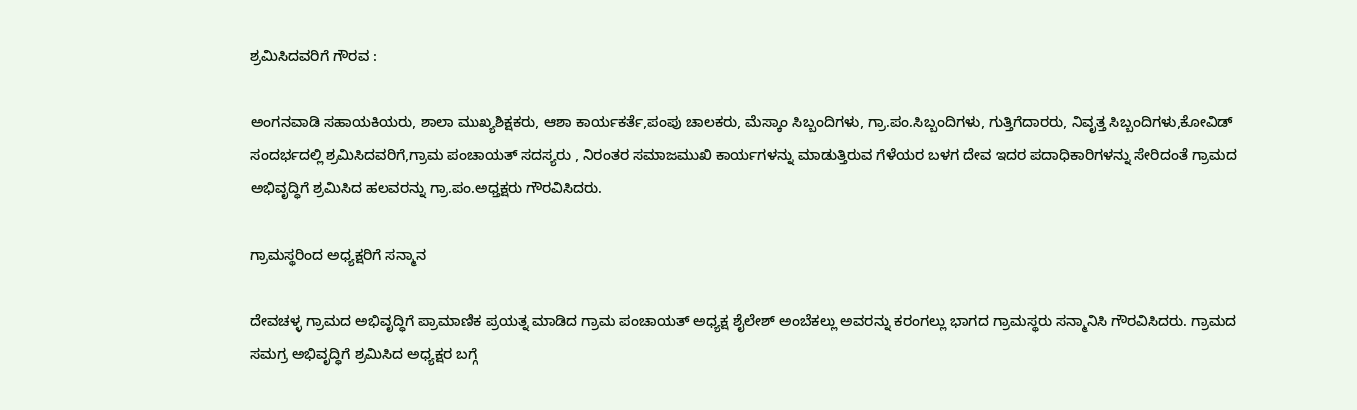ಶ್ರಮಿಸಿದವರಿಗೆ ಗೌರವ :

ಅಂಗನವಾಡಿ ಸಹಾಯಕಿಯರು, ಶಾಲಾ ಮುಖ್ಯಶಿಕ್ಷಕರು, ಆಶಾ ಕಾರ್ಯಕರ್ತೆ,ಪಂಪು ಚಾಲಕರು, ಮೆಸ್ಕಾಂ ಸಿಬ್ಬಂದಿಗಳು, ಗ್ರಾ.ಪಂ.ಸಿಬ್ಬಂದಿಗಳು, ಗುತ್ತಿಗೆದಾರರು, ನಿವೃತ್ತ ಸಿಬ್ಬಂದಿಗಳು,ಕೋವಿಡ್ ಸಂದರ್ಭದಲ್ಲಿ ಶ್ರಮಿಸಿದವರಿಗೆ,ಗ್ರಾಮ ಪಂಚಾಯತ್ ಸದಸ್ಯರು , ನಿರಂತರ ಸಮಾಜಮುಖಿ ಕಾರ್ಯಗಳನ್ನು ಮಾಡುತ್ತಿರುವ ಗೆಳೆಯರ ಬಳಗ ದೇವ ಇದರ ಪದಾಧಿಕಾರಿಗಳನ್ನು ಸೇರಿದಂತೆ ಗ್ರಾಮದ ಅಭಿವೃದ್ಧಿಗೆ ಶ್ರಮಿಸಿದ ಹಲವರನ್ನು ಗ್ರಾ.ಪಂ.ಅಧ್ತಕ್ಷರು ಗೌರವಿಸಿದರು.

ಗ್ರಾಮಸ್ಥರಿಂದ ಅಧ್ಯಕ್ಷರಿಗೆ ಸನ್ಮಾನ

ದೇವಚಳ್ಳ ಗ್ರಾಮದ ಅಭಿವೃದ್ಧಿಗೆ ಪ್ರಾಮಾಣಿಕ ಪ್ರಯತ್ನ ಮಾಡಿದ ಗ್ರಾಮ ಪಂಚಾಯತ್ ಅಧ್ಯಕ್ಷ ಶೈಲೇಶ್ ಅಂಬೆಕಲ್ಲು ಅವರನ್ನು ಕರಂಗಲ್ಲು ಭಾಗದ ಗ್ರಾಮಸ್ಥರು ಸನ್ಮಾನಿಸಿ ಗೌರವಿಸಿದರು. ಗ್ರಾಮದ ಸಮಗ್ರ ಅಭಿವೃದ್ಧಿಗೆ ಶ್ರಮಿಸಿದ ಅಧ್ಯಕ್ಷರ ಬಗ್ಗೆ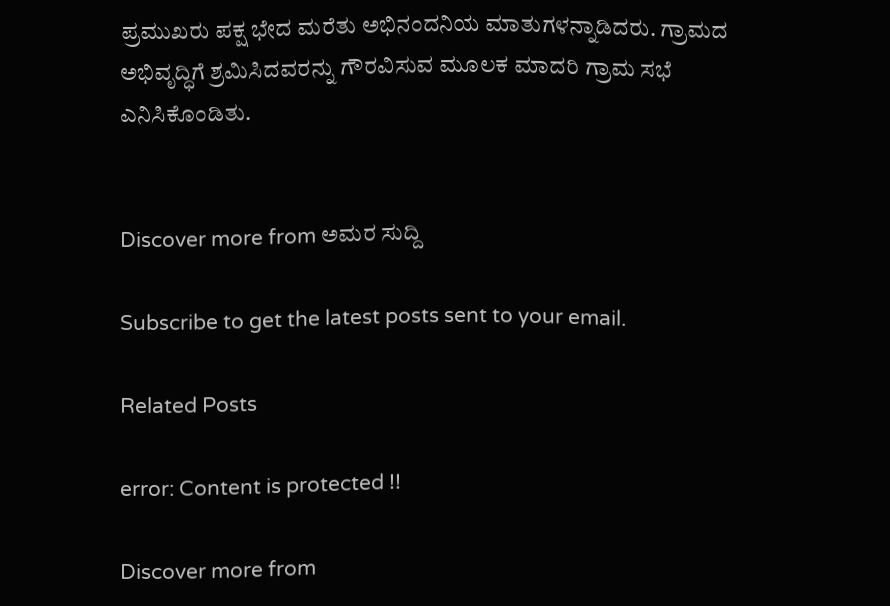ಪ್ರಮುಖರು ಪಕ್ಷ ಭೇದ ಮರೆತು ಅಭಿನಂದನಿಯ ಮಾತುಗಳನ್ನಾಡಿದರು. ಗ್ರಾಮದ ಅಭಿವೃದ್ಧಿಗೆ ಶ್ರಮಿಸಿದವರನ್ನು ಗೌರವಿಸುವ ಮೂಲಕ ಮಾದರಿ ಗ್ರಾಮ ಸಭೆ ಎನಿಸಿಕೊಂಡಿತು.


Discover more from ಅಮರ ಸುದ್ದಿ

Subscribe to get the latest posts sent to your email.

Related Posts

error: Content is protected !!

Discover more from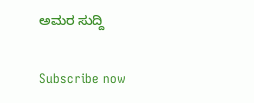ಅಮರ ಸುದ್ದಿ

Subscribe now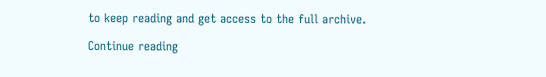to keep reading and get access to the full archive.

Continue reading